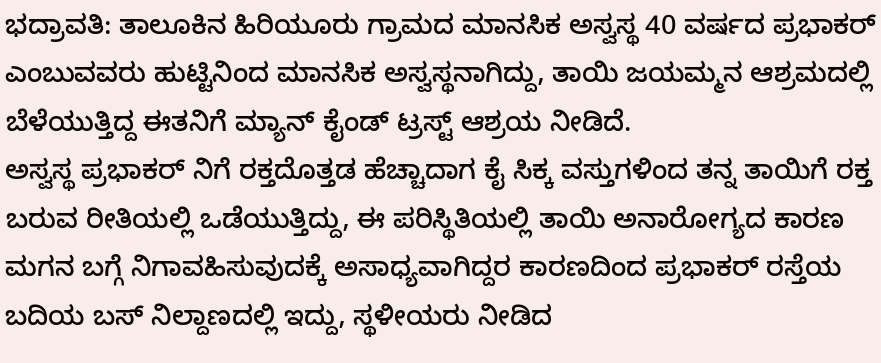ಭದ್ರಾವತಿ: ತಾಲೂಕಿನ ಹಿರಿಯೂರು ಗ್ರಾಮದ ಮಾನಸಿಕ ಅಸ್ವಸ್ಥ 40 ವರ್ಷದ ಪ್ರಭಾಕರ್ ಎಂಬುವವರು ಹುಟ್ಟಿನಿಂದ ಮಾನಸಿಕ ಅಸ್ವಸ್ಥನಾಗಿದ್ದು, ತಾಯಿ ಜಯಮ್ಮನ ಆಶ್ರಮದಲ್ಲಿ ಬೆಳೆಯುತ್ತಿದ್ದ ಈತನಿಗೆ ಮ್ಯಾನ್ ಕೈಂಡ್ ಟ್ರಸ್ಟ್ ಆಶ್ರಯ ನೀಡಿದೆ.
ಅಸ್ವಸ್ಥ ಪ್ರಭಾಕರ್ ನಿಗೆ ರಕ್ತದೊತ್ತಡ ಹೆಚ್ಚಾದಾಗ ಕೈ ಸಿಕ್ಕ ವಸ್ತುಗಳಿಂದ ತನ್ನ ತಾಯಿಗೆ ರಕ್ತ ಬರುವ ರೀತಿಯಲ್ಲಿ ಒಡೆಯುತ್ತಿದ್ದು, ಈ ಪರಿಸ್ಥಿತಿಯಲ್ಲಿ ತಾಯಿ ಅನಾರೋಗ್ಯದ ಕಾರಣ ಮಗನ ಬಗ್ಗೆ ನಿಗಾವಹಿಸುವುದಕ್ಕೆ ಅಸಾಧ್ಯವಾಗಿದ್ದರ ಕಾರಣದಿಂದ ಪ್ರಭಾಕರ್ ರಸ್ತೆಯ ಬದಿಯ ಬಸ್ ನಿಲ್ದಾಣದಲ್ಲಿ ಇದ್ದು, ಸ್ಥಳೀಯರು ನೀಡಿದ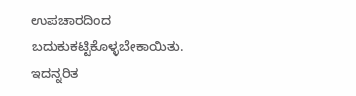ಉಪಚಾರದಿಂದ ಬದುಕುಕಟ್ಟಿಕೊಳ್ಳಬೇಕಾಯಿತು. ಇದನ್ನರಿತ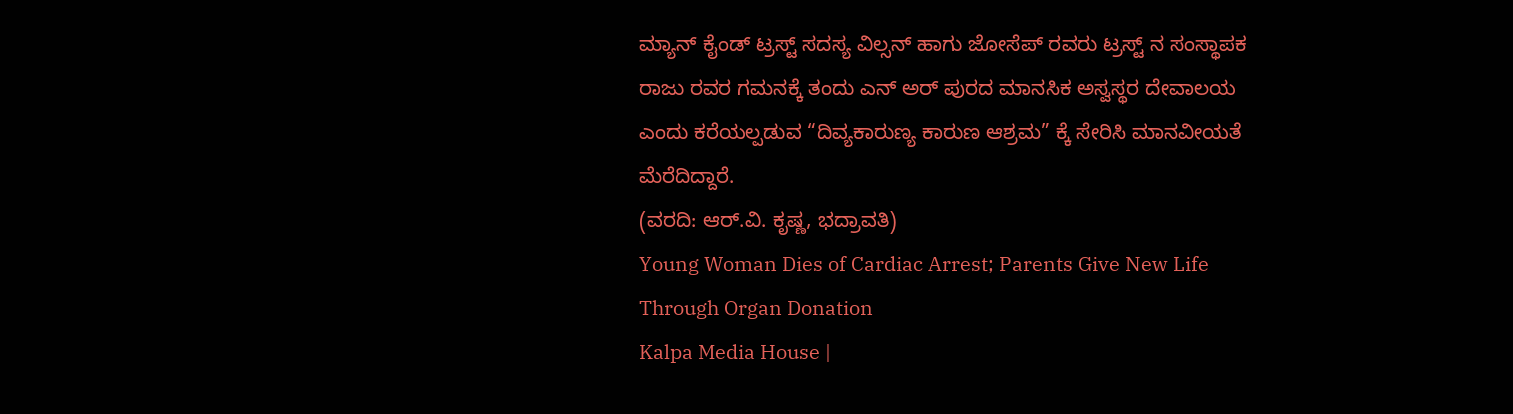ಮ್ಯಾನ್ ಕೈಂಡ್ ಟ್ರಸ್ಟ್ ಸದಸ್ಯ ವಿಲ್ಸನ್ ಹಾಗು ಜೋಸೆಪ್ ರವರು ಟ್ರಸ್ಟ್ ನ ಸಂಸ್ಥಾಪಕ ರಾಜು ರವರ ಗಮನಕ್ಕೆ ತಂದು ಎನ್ ಅರ್ ಪುರದ ಮಾನಸಿಕ ಅಸ್ವಸ್ಥರ ದೇವಾಲಯ ಎಂದು ಕರೆಯಲ್ಪಡುವ “ದಿವ್ಯಕಾರುಣ್ಯ ಕಾರುಣ ಆಶ್ರಮ” ಕ್ಕೆ ಸೇರಿಸಿ ಮಾನವೀಯತೆ ಮೆರೆದಿದ್ದಾರೆ.
(ವರದಿ: ಆರ್.ವಿ. ಕೃಷ್ಣ, ಭದ್ರಾವತಿ)
Young Woman Dies of Cardiac Arrest; Parents Give New Life Through Organ Donation
Kalpa Media House |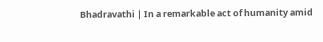Bhadravathi | In a remarkable act of humanity amid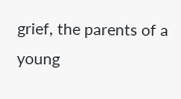grief, the parents of a young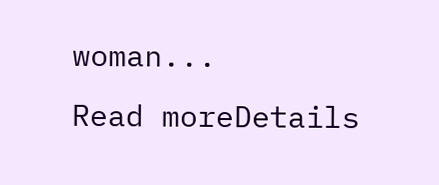woman...
Read moreDetails